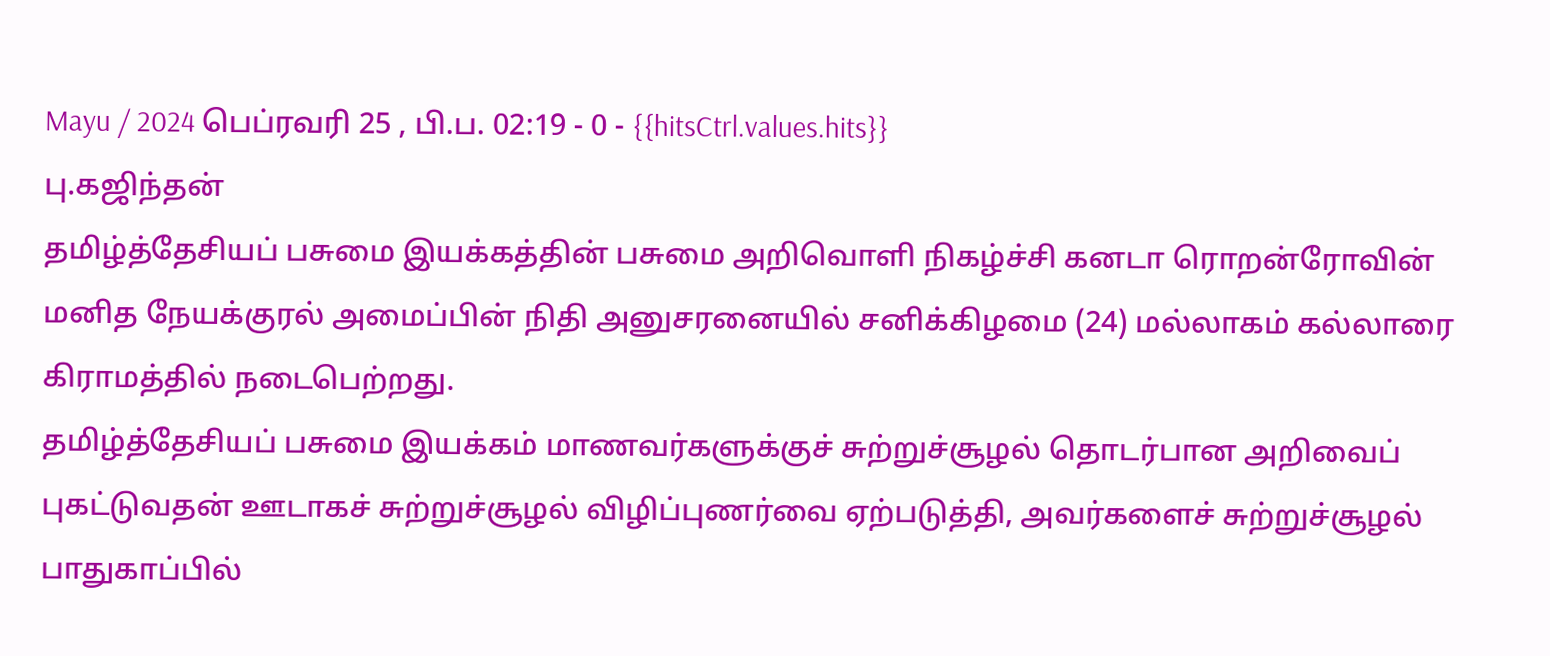Mayu / 2024 பெப்ரவரி 25 , பி.ப. 02:19 - 0 - {{hitsCtrl.values.hits}}
பு.கஜிந்தன்
தமிழ்த்தேசியப் பசுமை இயக்கத்தின் பசுமை அறிவொளி நிகழ்ச்சி கனடா ரொறன்ரோவின் மனித நேயக்குரல் அமைப்பின் நிதி அனுசரனையில் சனிக்கிழமை (24) மல்லாகம் கல்லாரை கிராமத்தில் நடைபெற்றது.
தமிழ்த்தேசியப் பசுமை இயக்கம் மாணவர்களுக்குச் சுற்றுச்சூழல் தொடர்பான அறிவைப் புகட்டுவதன் ஊடாகச் சுற்றுச்சூழல் விழிப்புணர்வை ஏற்படுத்தி, அவர்களைச் சுற்றுச்சூழல் பாதுகாப்பில்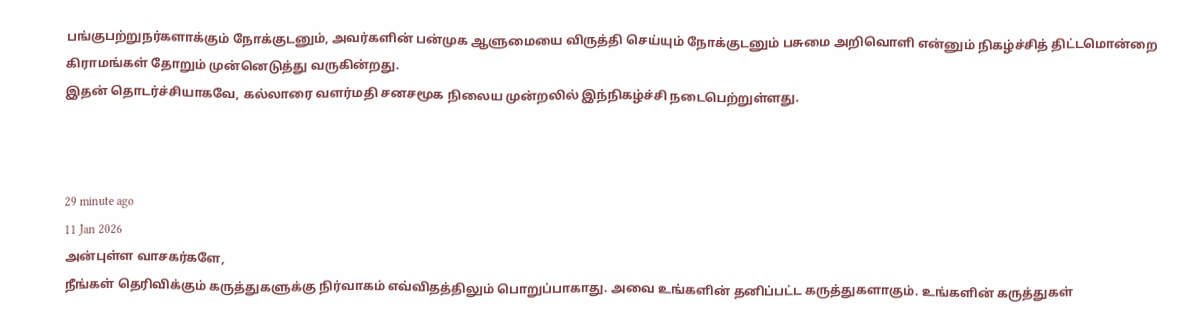பங்குபற்றுநர்களாக்கும் நோக்குடனும், அவர்களின் பன்முக ஆளுமையை விருத்தி செய்யும் நோக்குடனும் பசுமை அறிவொளி என்னும் நிகழ்ச்சித் திட்டமொன்றை கிராமங்கள் தோறும் முன்னெடுத்து வருகின்றது.
இதன் தொடர்ச்சியாகவே, கல்லாரை வளர்மதி சனசமூக நிலைய முன்றலில் இந்நிகழ்ச்சி நடைபெற்றுள்ளது.



29 minute ago
11 Jan 2026
அன்புள்ள வாசகர்களே,
நீங்கள் தெரிவிக்கும் கருத்துகளுக்கு நிர்வாகம் எவ்விதத்திலும் பொறுப்பாகாது. அவை உங்களின் தனிப்பட்ட கருத்துகளாகும். உங்களின் கருத்துகள்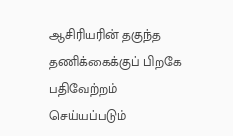ஆசிரியரின் தகுந்த தணிக்கைக்குப் பிறகே பதிவேற்றம் செய்யப்படும்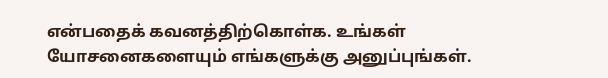என்பதைக் கவனத்திற்கொள்க. உங்கள் யோசனைகளையும் எங்களுக்கு அனுப்புங்கள்.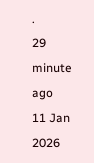.
29 minute ago
11 Jan 2026